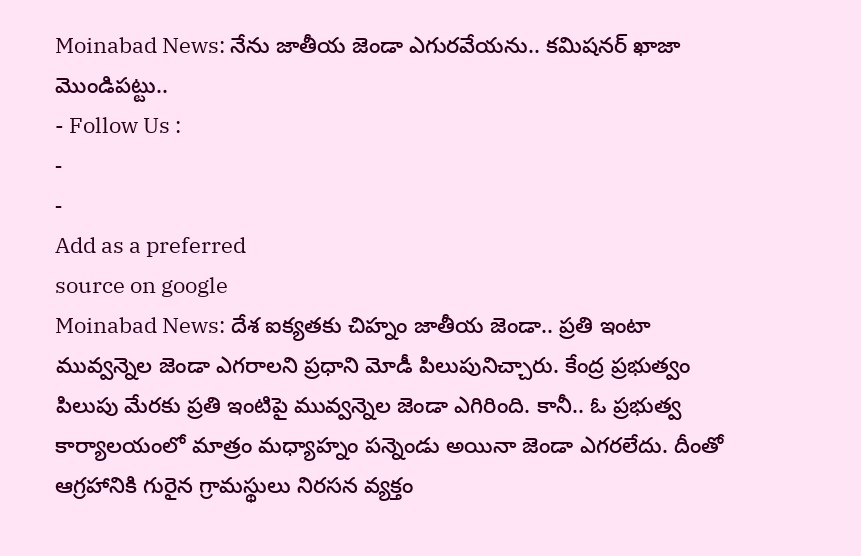Moinabad News: నేను జాతీయ జెండా ఎగురవేయను.. కమిషనర్ ఖాజా మొండిపట్టు..
- Follow Us :
-
-
Add as a preferred
source on google
Moinabad News: దేశ ఐక్యతకు చిహ్నం జాతీయ జెండా.. ప్రతి ఇంటా మువ్వన్నెల జెండా ఎగరాలని ప్రధాని మోడీ పిలుపునిచ్చారు. కేంద్ర ప్రభుత్వం పిలుపు మేరకు ప్రతి ఇంటిపై మువ్వన్నెల జెండా ఎగిరింది. కానీ.. ఓ ప్రభుత్వ కార్యాలయంలో మాత్రం మధ్యాహ్నం పన్నెండు అయినా జెండా ఎగరలేదు. దీంతో ఆగ్రహానికి గురైన గ్రామస్థులు నిరసన వ్యక్తం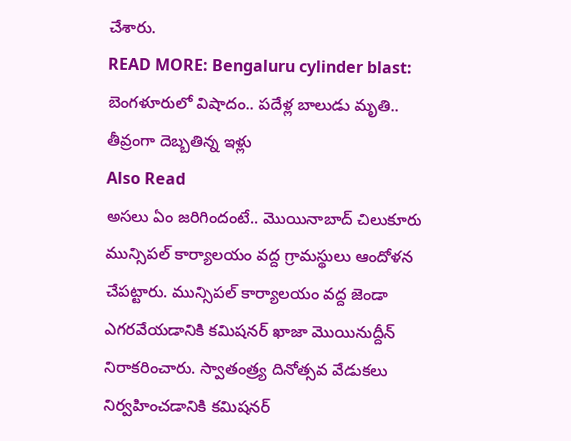చేశారు.
READ MORE: Bengaluru cylinder blast: బెంగళూరులో విషాదం.. పదేళ్ల బాలుడు మృతి.. తీవ్రంగా దెబ్బతిన్న ఇళ్లు
Also Read
అసలు ఏం జరిగిందంటే.. మొయినాబాద్ చిలుకూరు మున్సిపల్ కార్యాలయం వద్ద గ్రామస్థులు ఆందోళన చేపట్టారు. మున్సిపల్ కార్యాలయం వద్ద జెండా ఎగరవేయడానికి కమిషనర్ ఖాజా మొయినుద్దీన్ నిరాకరించారు. స్వాతంత్ర్య దినోత్సవ వేడుకలు నిర్వహించడానికి కమిషనర్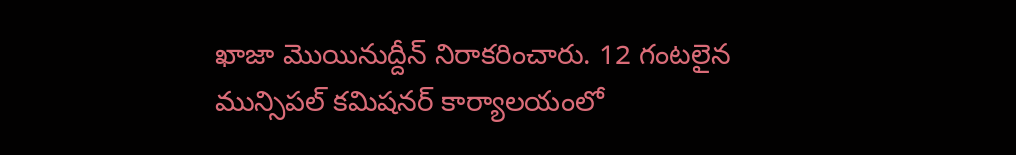ఖాజా మొయినుద్దీన్ నిరాకరించారు. 12 గంటలైన మున్సిపల్ కమిషనర్ కార్యాలయంలో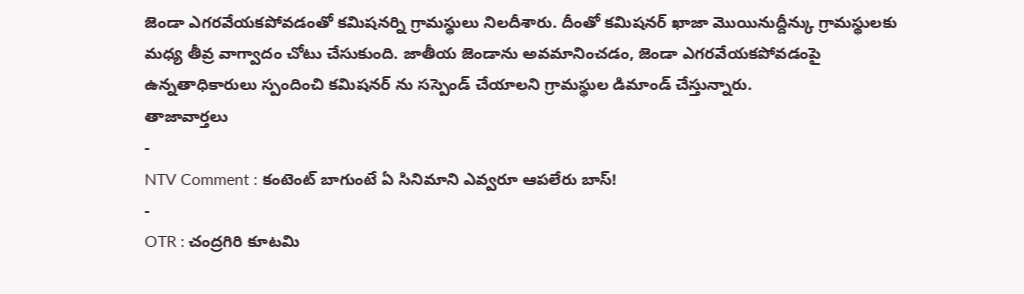జెండా ఎగరవేయకపోవడంతో కమిషనర్ని గ్రామస్థులు నిలదీశారు. దీంతో కమిషనర్ ఖాజా మొయినుద్దీన్కు గ్రామస్థులకు మధ్య తీవ్ర వాగ్వాదం చోటు చేసుకుంది. జాతీయ జెండాను అవమానించడం, జెండా ఎగరవేయకపోవడంపై ఉన్నతాధికారులు స్పందించి కమిషనర్ ను సస్పెండ్ చేయాలని గ్రామస్థుల డిమాండ్ చేస్తున్నారు.
తాజావార్తలు
-
NTV Comment : కంటెంట్ బాగుంటే ఏ సినిమాని ఎవ్వరూ ఆపలేరు బాస్!
-
OTR : చంద్రగిరి కూటమి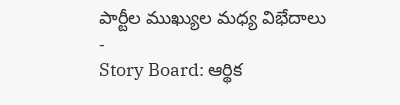పార్టీల ముఖ్యుల మధ్య విభేదాలు
-
Story Board: ఆర్థిక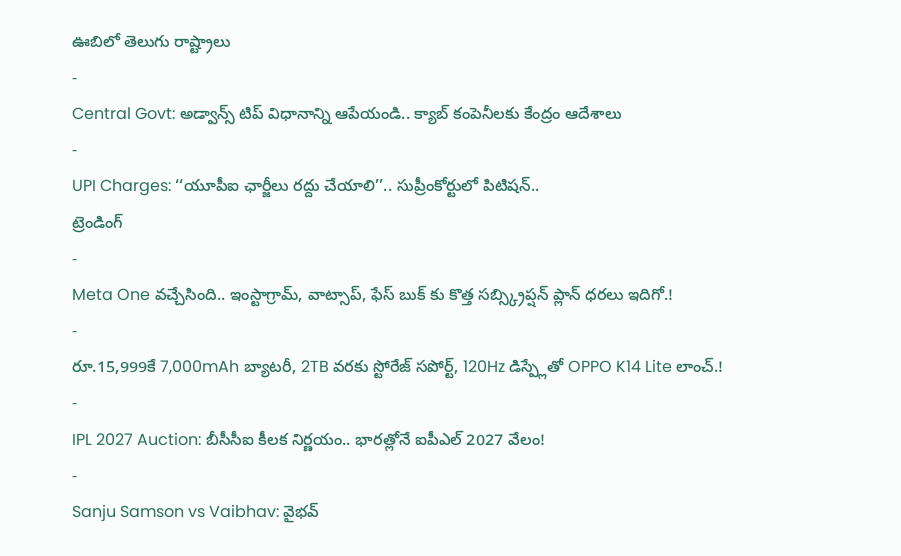ఊబిలో తెలుగు రాష్ట్రాలు
-
Central Govt: అడ్వాన్స్ టిప్ విధానాన్ని ఆపేయండి.. క్యాబ్ కంపెనీలకు కేంద్రం ఆదేశాలు
-
UPI Charges: ‘‘యూపీఐ ఛార్జీలు రద్దు చేయాలి’’.. సుప్రీంకోర్టులో పిటిషన్..
ట్రెండింగ్
-
Meta One వచ్చేసింది.. ఇంస్టాగ్రామ్, వాట్సాప్, ఫేస్ బుక్ కు కొత్త సబ్స్క్రిప్షన్ ప్లాన్ ధరలు ఇదిగో.!
-
రూ.15,999కే 7,000mAh బ్యాటరీ, 2TB వరకు స్టోరేజ్ సపోర్ట్, 120Hz డిస్ప్లేతో OPPO K14 Lite లాంచ్.!
-
IPL 2027 Auction: బీసీసీఐ కీలక నిర్ణయం.. భారత్లోనే ఐపీఎల్ 2027 వేలం!
-
Sanju Samson vs Vaibhav: వైభవ్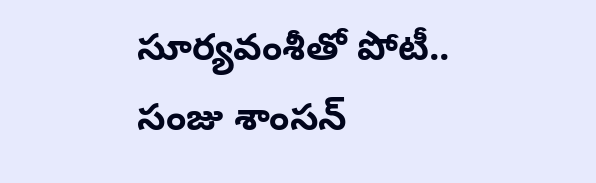సూర్యవంశీతో పోటీ.. సంజు శాంసన్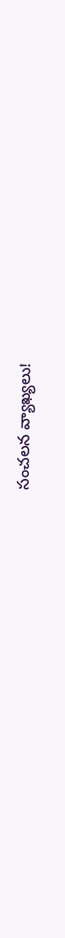సంచలన వ్యాఖ్యలు!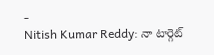-
Nitish Kumar Reddy: నా టార్గెట్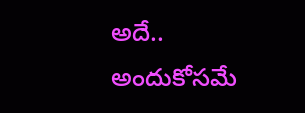అదే.. అందుకోసమే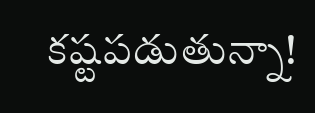కష్టపడుతున్నా!